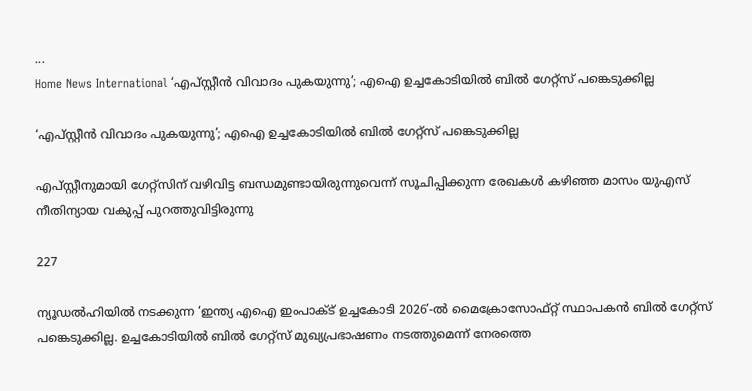...
Home News International ‘എപ്സ്റ്റീൻ വിവാദം പുകയുന്നു’; എഐ ഉച്ചകോടിയിൽ ബിൽ ഗേറ്റ്‌സ് പങ്കെടുക്കില്ല

‘എപ്സ്റ്റീൻ വിവാദം പുകയുന്നു’; എഐ ഉച്ചകോടിയിൽ ബിൽ ഗേറ്റ്‌സ് പങ്കെടുക്കില്ല

എപ്സ്റ്റീനുമായി ഗേറ്റ്‌സിന് വഴിവിട്ട ബന്ധമുണ്ടായിരുന്നുവെന്ന് സൂചിപ്പിക്കുന്ന രേഖകൾ കഴിഞ്ഞ മാസം യുഎസ് നീതിന്യായ വകുപ്പ് പുറത്തുവിട്ടിരുന്നു

227

ന്യൂഡൽഹിയിൽ നടക്കുന്ന ‘ഇന്ത്യ എഐ ഇംപാക്ട് ഉച്ചകോടി 2026’-ൽ മൈക്രോസോഫ്റ്റ് സ്ഥാപകൻ ബിൽ ഗേറ്റ്‌സ് പങ്കെടുക്കില്ല. ഉച്ചകോടിയിൽ ബിൽ ഗേറ്റ്‌സ് മുഖ്യപ്രഭാഷണം നടത്തുമെന്ന് നേരത്തെ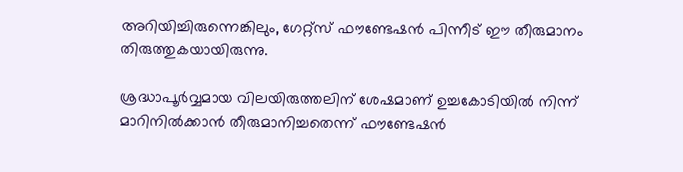അറിയിച്ചിരുന്നെങ്കിലും, ഗേറ്റ്‌സ് ഫൗണ്ടേഷൻ പിന്നീട് ഈ തീരുമാനം തിരുത്തുകയായിരുന്നു.

ശ്രദ്ധാപൂർവ്വമായ വിലയിരുത്തലിന് ശേഷമാണ് ഉച്ചകോടിയിൽ നിന്ന് മാറിനിൽക്കാൻ തീരുമാനിച്ചതെന്ന് ഫൗണ്ടേഷൻ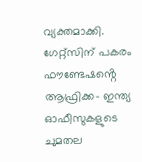വ്യക്തമാക്കി. ഗേറ്റ്‌സിന് പകരം ഫൗണ്ടേഷൻ്റെ ആഫ്രിക്ക- ഇന്ത്യ ഓഫീസുകളുടെ ചുമതല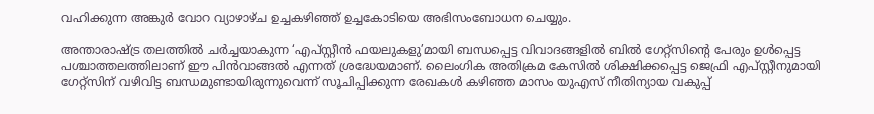വഹിക്കുന്ന അങ്കുർ വോറ വ്യാഴാഴ്‌ച ഉച്ചകഴിഞ്ഞ് ഉച്ചകോടിയെ അഭിസംബോധന ചെയ്യും.

അന്താരാഷ്ട്ര തലത്തിൽ ചർച്ചയാകുന്ന ‘എപ്സ്റ്റീൻ ഫയലുകളു’മായി ബന്ധപ്പെട്ട വിവാദങ്ങളിൽ ബിൽ ഗേറ്റ്‌സിൻ്റെ പേരും ഉൾപ്പെട്ട പശ്ചാത്തലത്തിലാണ് ഈ പിൻവാങ്ങൽ എന്നത് ശ്രദ്ധേയമാണ്. ലൈംഗിക അതിക്രമ കേസിൽ ശിക്ഷിക്കപ്പെട്ട ജെഫ്രി എപ്സ്റ്റീനുമായി ഗേറ്റ്‌സിന് വഴിവിട്ട ബന്ധമുണ്ടായിരുന്നുവെന്ന് സൂചിപ്പിക്കുന്ന രേഖകൾ കഴിഞ്ഞ മാസം യുഎസ് നീതിന്യായ വകുപ്പ്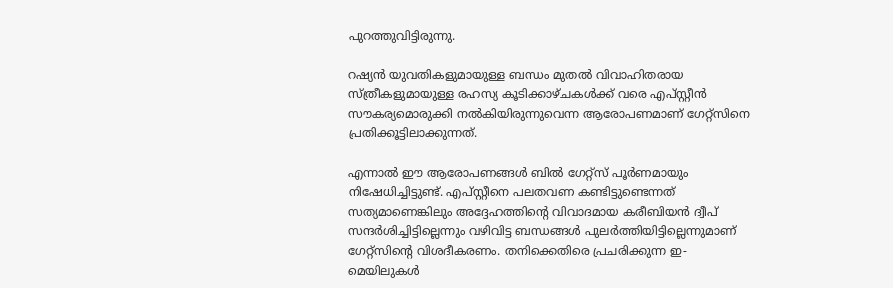പുറത്തുവിട്ടിരുന്നു.

റഷ്യൻ യുവതികളുമായുള്ള ബന്ധം മുതൽ വിവാഹിതരായ സ്ത്രീകളുമായുള്ള രഹസ്യ കൂടിക്കാഴ്‌ചകൾക്ക് വരെ എപ്സ്റ്റീൻ സൗകര്യമൊരുക്കി നൽകിയിരുന്നുവെന്ന ആരോപണമാണ് ഗേറ്റ്‌സിനെ പ്രതിക്കൂട്ടിലാക്കുന്നത്.

എന്നാൽ ഈ ആരോപണങ്ങൾ ബിൽ ഗേറ്റ്‌സ് പൂർണമായും നിഷേധിച്ചിട്ടുണ്ട്. എപ്സ്റ്റീനെ പലതവണ കണ്ടിട്ടുണ്ടെന്നത് സത്യമാണെങ്കിലും അദ്ദേഹത്തിൻ്റെ വിവാദമായ കരീബിയൻ ദ്വീപ് സന്ദർശിച്ചിട്ടില്ലെന്നും വഴിവിട്ട ബന്ധങ്ങൾ പുലർത്തിയിട്ടില്ലെന്നുമാണ് ഗേറ്റ്‌സിൻ്റെ വിശദീകരണം. തനിക്കെതിരെ പ്രചരിക്കുന്ന ഇ-മെയിലുകൾ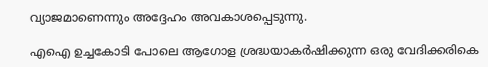വ്യാജമാണെന്നും അദ്ദേഹം അവകാശപ്പെടുന്നു.

എഐ ഉച്ചകോടി പോലെ ആഗോള ശ്രദ്ധയാകർഷിക്കുന്ന ഒരു വേദിക്കരികെ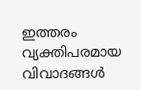ഇത്തരം വ്യക്തിപരമായ വിവാദങ്ങൾ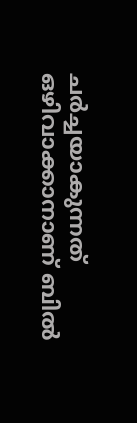ചർച്ചയാകുന്നത് ഒഴിവാക്കാനാണ് ബിൽ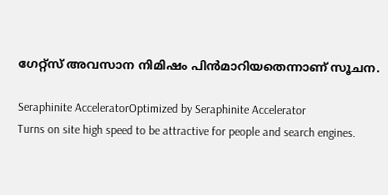ഗേറ്റ്‌സ് അവസാന നിമിഷം പിൻമാറിയതെന്നാണ് സൂചന.

Seraphinite AcceleratorOptimized by Seraphinite Accelerator
Turns on site high speed to be attractive for people and search engines.